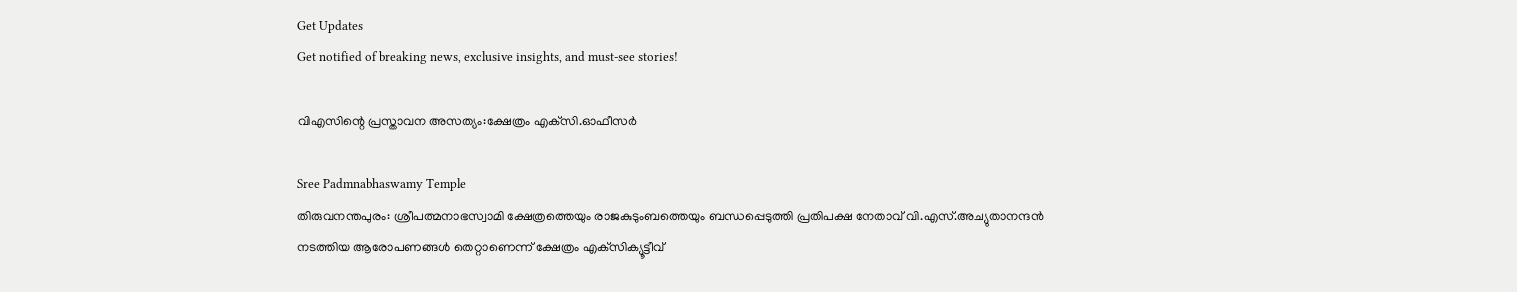Get Updates
Get notified of breaking news, exclusive insights, and must-see stories!

വിഎസിന്റെ പ്രസ്താവന അസത്യം:ക്ഷേത്രം എക്‌സി.ഓഫീസര്‍

Sree Padmnabhaswamy Temple
തിരുവനന്തപുരം: ശ്രീപത്മനാഭസ്വാമി ക്ഷേത്രത്തെയും രാജകുടുംബത്തെയും ബന്ധപ്പെടുത്തി പ്രതിപക്ഷ നേതാവ് വി.എസ്.അച്യുതാനന്ദന്‍ നടത്തിയ ആരോപണങ്ങള്‍ തെറ്റാണെന്ന് ക്ഷേത്രം എക്‌സിക്യൂട്ടീവ്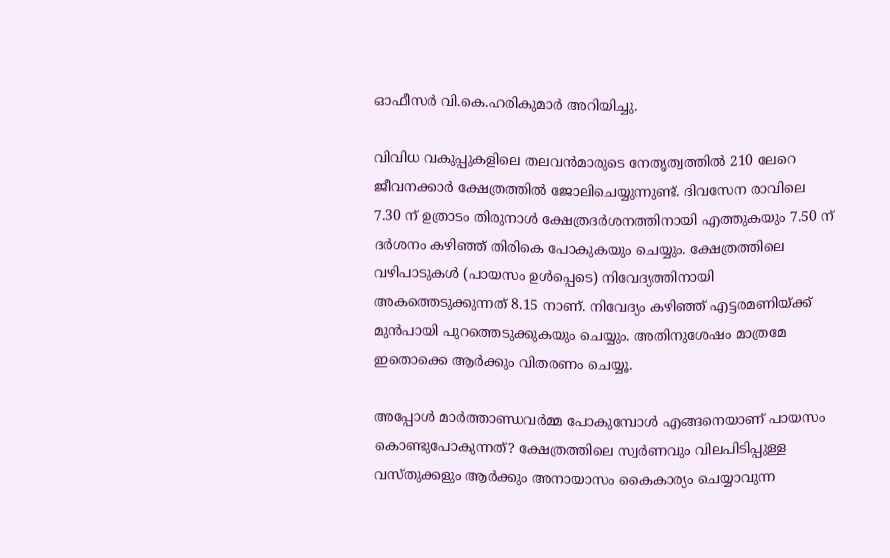ഓഫീസര്‍ വി.കെ.ഹരികുമാര്‍ അറിയിച്ചു.

വിവിധ വകുപ്പുകളിലെ തലവന്‍മാരുടെ നേതൃത്വത്തില്‍ 210 ലേറെ ജീവനക്കാര്‍ ക്ഷേത്രത്തില്‍ ജോലിചെയ്യുന്നുണ്ട്. ദിവസേന രാവിലെ 7.30 ന് ഉത്രാടം തിരുനാള്‍ ക്ഷേത്രദര്‍ശനത്തിനായി എത്തുകയും 7.50 ന് ദര്‍ശനം കഴിഞ്ഞ് തിരികെ പോകുകയും ചെയ്യും. ക്ഷേത്രത്തിലെ വഴിപാടുകള്‍ (പായസം ഉള്‍പ്പെടെ) നിവേദ്യത്തിനായി അകത്തെടുക്കുന്നത് 8.15 നാണ്. നിവേദ്യം കഴിഞ്ഞ് എട്ടരമണിയ്ക്ക് മുന്‍പായി പുറത്തെടുക്കുകയും ചെയ്യും. അതിനുശേഷം മാത്രമേ ഇതൊക്കെ ആര്‍ക്കും വിതരണം ചെയ്യൂ.

അപ്പോള്‍ മാര്‍ത്താണ്ഡവര്‍മ്മ പോകുമ്പോള്‍ എങ്ങനെയാണ് പായസം കൊണ്ടുപോകുന്നത്? ക്ഷേത്രത്തിലെ സ്വര്‍ണവും വിലപിടിപ്പുള്ള വസ്തുക്കളും ആര്‍ക്കും അനായാസം കൈകാര്യം ചെയ്യാവുന്ന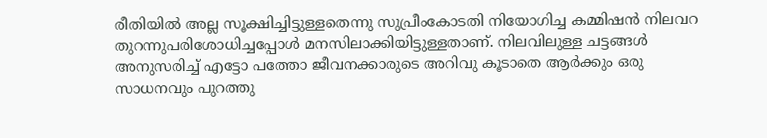രീതിയില്‍ അല്ല സൂക്ഷിച്ചിട്ടുള്ളതെന്നു സുപ്രീംകോടതി നിയോഗിച്ച കമ്മിഷന്‍ നിലവറ തുറന്നുപരിശോധിച്ചപ്പോള്‍ മനസിലാക്കിയിട്ടുള്ളതാണ്. നിലവിലുള്ള ചട്ടങ്ങള്‍ അനുസരിച്ച് എട്ടോ പത്തോ ജീവനക്കാരുടെ അറിവു കൂടാതെ ആര്‍ക്കും ഒരു സാധനവും പുറത്തു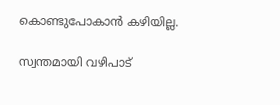കൊണ്ടുപോകാന്‍ കഴിയില്ല.

സ്വന്തമായി വഴിപാട്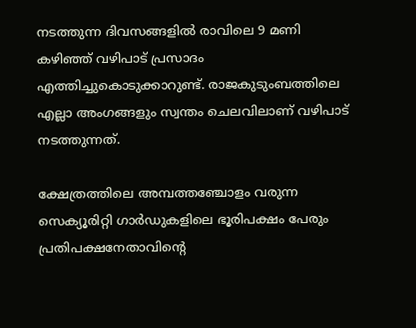നടത്തുന്ന ദിവസങ്ങളില്‍ രാവിലെ 9 മണി കഴിഞ്ഞ് വഴിപാട് പ്രസാദം എത്തിച്ചുകൊടുക്കാറുണ്ട്. രാജകുടുംബത്തിലെ എല്ലാ അംഗങ്ങളും സ്വന്തം ചെലവിലാണ് വഴിപാട് നടത്തുന്നത്.

ക്ഷേത്രത്തിലെ അമ്പത്തഞ്ചോളം വരുന്ന സെക്യൂരിറ്റി ഗാര്‍ഡുകളിലെ ഭൂരിപക്ഷം പേരും പ്രതിപക്ഷനേതാവിന്റെ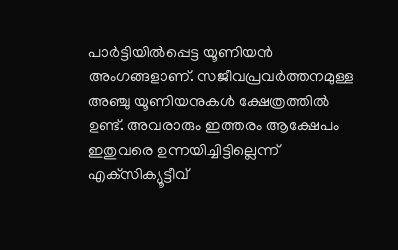പാര്‍ട്ടിയില്‍പ്പെട്ട യൂണിയന്‍ അംഗങ്ങളാണ്. സജീവപ്രവര്‍ത്തനമുള്ള അഞ്ചു യൂണിയനുകള്‍ ക്ഷേത്രത്തില്‍ ഉണ്ട്. അവരാരും ഇത്തരം ആക്ഷേപം ഇതുവരെ ഉന്നയിച്ചിട്ടില്ലെന്ന് എക്‌സിക്യൂട്ടീവ്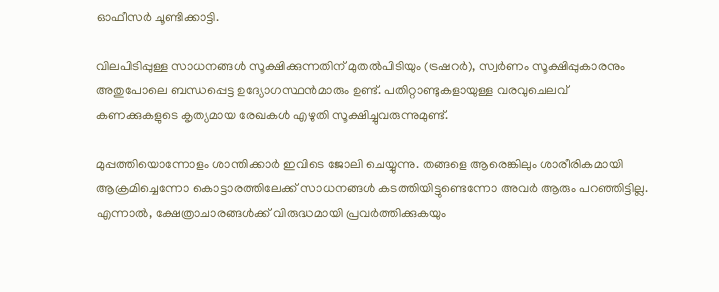ഓഫീസര്‍ ചൂണ്ടിക്കാട്ടി.

വിലപിടിപ്പുള്ള സാധനങ്ങള്‍ സൂക്ഷിക്കുന്നതിന് മുതല്‍പിടിയും (ട്രഷറര്‍), സ്വര്‍ണം സൂക്ഷിപ്പുകാരനും അതുപോലെ ബന്ധപ്പെട്ട ഉദ്യോഗസ്ഥന്‍മാരും ഉണ്ട്. പതിറ്റാണ്ടുകളായുള്ള വരവുചെലവ് കണക്കുകളുടെ കൃത്യമായ രേഖകള്‍ എഴുതി സൂക്ഷിച്ചുവരുന്നുമുണ്ട്.

മുപ്പത്തിയൊന്നോളം ശാന്തിക്കാര്‍ ഇവിടെ ജോലി ചെയ്യുന്നു. തങ്ങളെ ആരെങ്കിലും ശാരീരികമായി ആക്രമിച്ചെന്നോ കൊട്ടാരത്തിലേക്ക് സാധനങ്ങള്‍ കടത്തിയിട്ടുണ്ടെന്നോ അവര്‍ ആരും പറഞ്ഞിട്ടില്ല. എന്നാല്‍, ക്ഷേത്രാചാരങ്ങള്‍ക്ക് വിരുദ്ധമായി പ്രവര്‍ത്തിക്കുകയും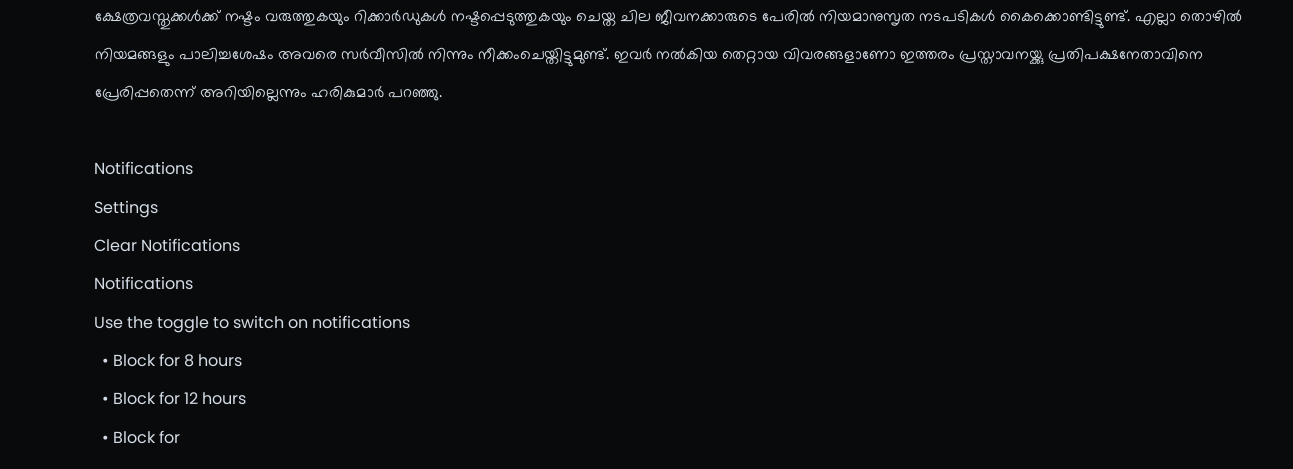ക്ഷേത്രവസ്തുക്കള്‍ക്ക് നഷ്ടം വരുത്തുകയും റിക്കാര്‍ഡുകള്‍ നഷ്ടപ്പെടുത്തുകയും ചെയ്ത ചില ജീവനക്കാരുടെ പേരില്‍ നിയമാനുസൃത നടപടികള്‍ കൈക്കൊണ്ടിട്ടുണ്ട്. എല്ലാ തൊഴില്‍ നിയമങ്ങളും പാലിച്ചശേഷം അവരെ സര്‍വീസില്‍ നിന്നും നീക്കംചെയ്തിട്ടുമുണ്ട്. ഇവര്‍ നല്‍കിയ തെറ്റായ വിവരങ്ങളാണോ ഇത്തരം പ്രസ്താവനയ്ക്കു പ്രതിപക്ഷനേതാവിനെ പ്രേരിപ്പതെന്ന് അറിയില്ലെന്നും ഹരികുമാര്‍ പറഞ്ഞു.

Notifications
Settings
Clear Notifications
Notifications
Use the toggle to switch on notifications
  • Block for 8 hours
  • Block for 12 hours
  • Block for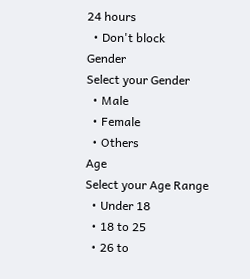24 hours
  • Don't block
Gender
Select your Gender
  • Male
  • Female
  • Others
Age
Select your Age Range
  • Under 18
  • 18 to 25
  • 26 to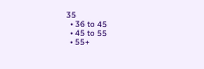35
  • 36 to 45
  • 45 to 55
  • 55+